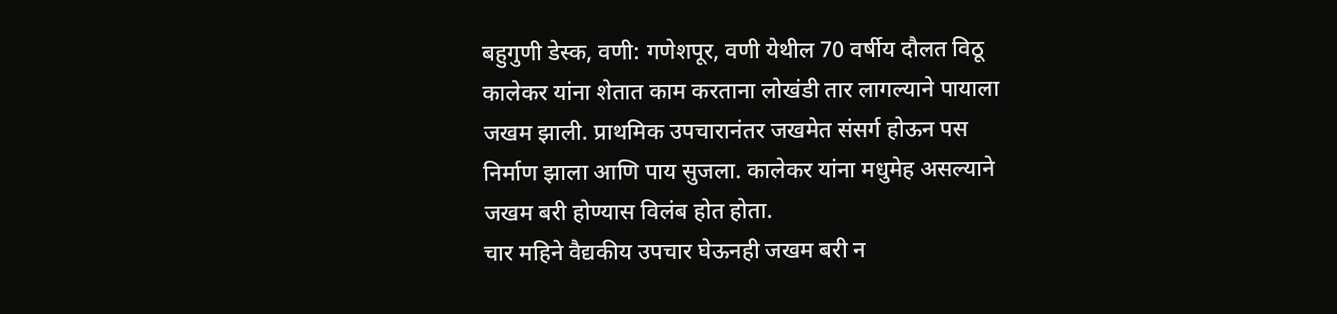बहुगुणी डेस्क, वणी: गणेशपूर, वणी येथील 70 वर्षीय दौलत विठू कालेकर यांना शेतात काम करताना लोखंडी तार लागल्याने पायाला जखम झाली. प्राथमिक उपचारानंतर जखमेत संसर्ग होऊन पस निर्माण झाला आणि पाय सुजला. कालेकर यांना मधुमेह असल्याने जखम बरी होण्यास विलंब होत होता.
चार महिने वैद्यकीय उपचार घेऊनही जखम बरी न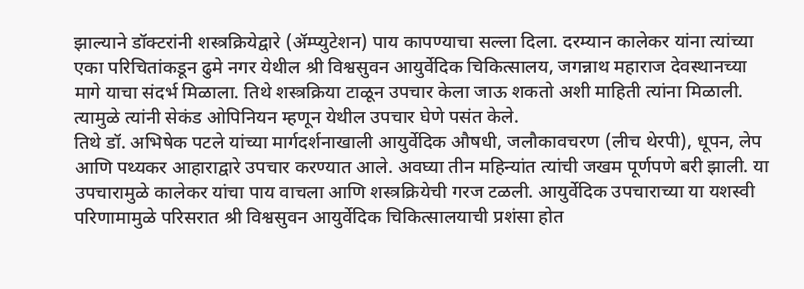झाल्याने डॉक्टरांनी शस्त्रक्रियेद्वारे (ॲम्प्युटेशन) पाय कापण्याचा सल्ला दिला. दरम्यान कालेकर यांना त्यांच्या एका परिचितांकडून ढुमे नगर येथील श्री विश्वसुवन आयुर्वेदिक चिकित्सालय, जगन्नाथ महाराज देवस्थानच्या मागे याचा संदर्भ मिळाला. तिथे शस्त्रक्रिया टाळून उपचार केला जाऊ शकतो अशी माहिती त्यांना मिळाली. त्यामुळे त्यांनी सेकंड ओपिनियन म्हणून येथील उपचार घेणे पसंत केले.
तिथे डॉ. अभिषेक पटले यांच्या मार्गदर्शनाखाली आयुर्वेदिक औषधी, जलौकावचरण (लीच थेरपी), धूपन, लेप आणि पथ्यकर आहाराद्वारे उपचार करण्यात आले. अवघ्या तीन महिन्यांत त्यांची जखम पूर्णपणे बरी झाली. या उपचारामुळे कालेकर यांचा पाय वाचला आणि शस्त्रक्रियेची गरज टळली. आयुर्वेदिक उपचाराच्या या यशस्वी परिणामामुळे परिसरात श्री विश्वसुवन आयुर्वेदिक चिकित्सालयाची प्रशंसा होत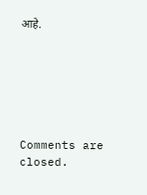आहे.






Comments are closed.